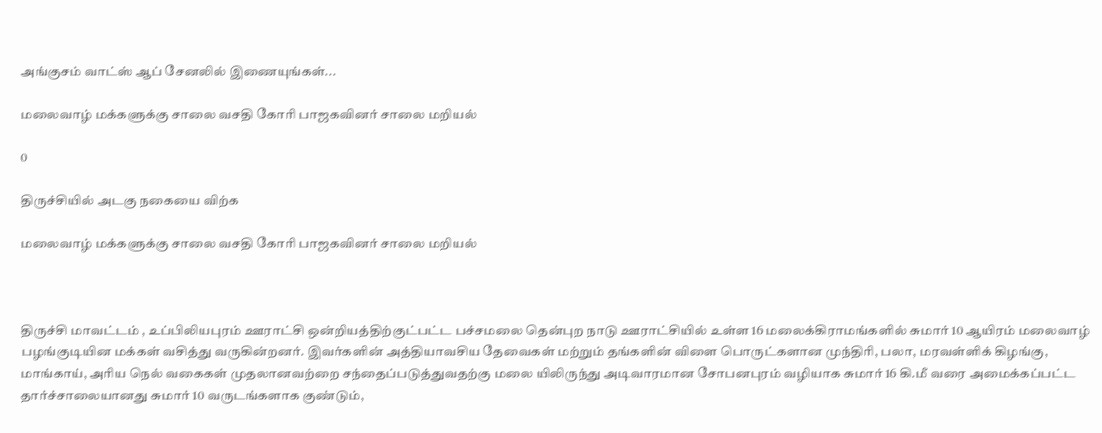அங்குசம் வாட்ஸ் ஆப் சேனலில் இணையுங்கள்...

மலைவாழ் மக்களுக்கு சாலை வசதி கோரி பாஜகவினர் சாலை மறியல்

0

திருச்சியில் அடகு நகையை விற்க

மலைவாழ் மக்களுக்கு சாலை வசதி கோரி பாஜகவினர் சாலை மறியல்



திருச்சி மாவட்டம் , உப்பிலியபுரம் ஊராட்சி ஒன்றியத்திற்குட்பட்ட பச்சமலை தென்புற நாடு ஊராட்சியில் உள்ள 16 மலைக்கிராமங்களில் சுமார் 10 ஆயிரம் மலைவாழ் பழங்குடியின மக்கள் வசித்து வருகின்றனர். இவர்களின் அத்தியாவசிய தேவைகள் மற்றும் தங்களின் விளை பொருட்களான முந்திரி, பலா, மரவள்ளிக் கிழங்கு, மாங்காய், அரிய நெல் வகைகள் முதலானவற்றை சந்தைப்படுத்துவதற்கு மலை யிலிருந்து அடிவாரமான சோபனபுரம் வழியாக சுமார் 16 கி.மீ வரை அமைக்கப்பட்ட தார்ச்சாலையானது சுமார் 10 வருடங்களாக குண்டும்,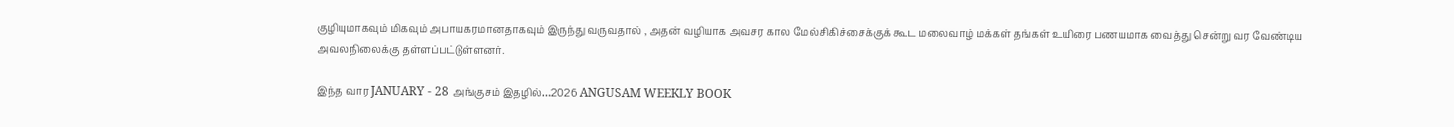குழியுமாகவும் மிகவும் அபாயகரமானதாகவும் இருந்து வருவதால் , அதன் வழியாக அவசர கால மேல்சிகிச்சைக்குக் கூட மலைவாழ் மக்கள் தங்கள் உயிரை பணயமாக வைத்து சென்று வர வேண்டிய அவலநிலைக்கு தள்ளப்பட்டுள்ளனர்.

இந்த வார JANUARY - 28 அங்குசம் இதழில்…2026 ANGUSAM WEEKLY BOOK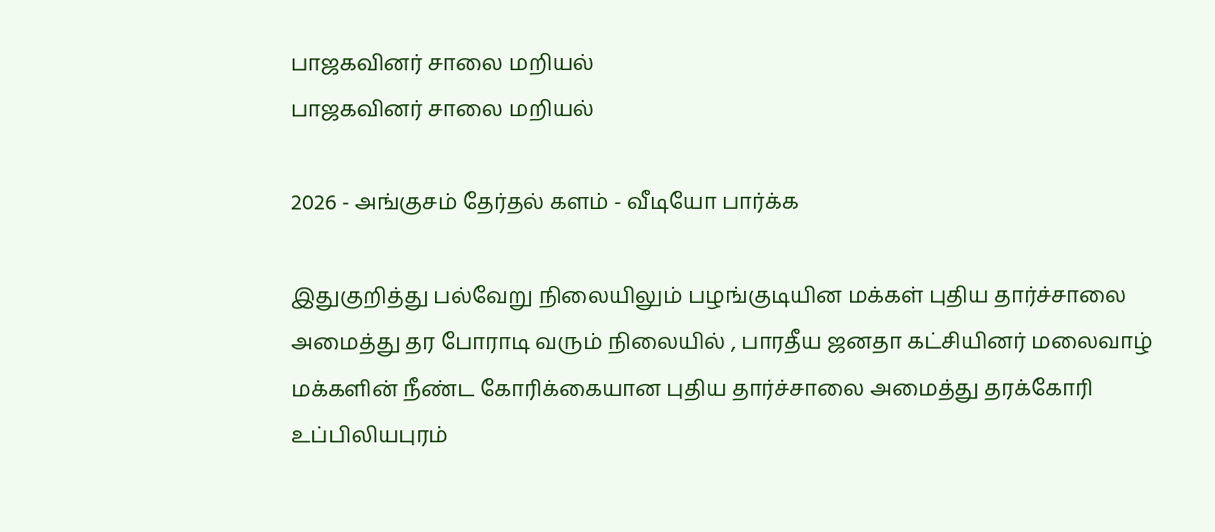பாஜகவினர் சாலை மறியல்
பாஜகவினர் சாலை மறியல்

2026 - அங்குசம் தேர்தல் களம் - வீடியோ பார்க்க

இதுகுறித்து பல்வேறு நிலையிலும் பழங்குடியின மக்கள் புதிய தார்ச்சாலை அமைத்து தர போராடி வரும் நிலையில் , பாரதீய ஜனதா கட்சியினர் மலைவாழ் மக்களின் நீண்ட கோரிக்கையான புதிய தார்ச்சாலை அமைத்து தரக்கோரி உப்பிலியபுரம்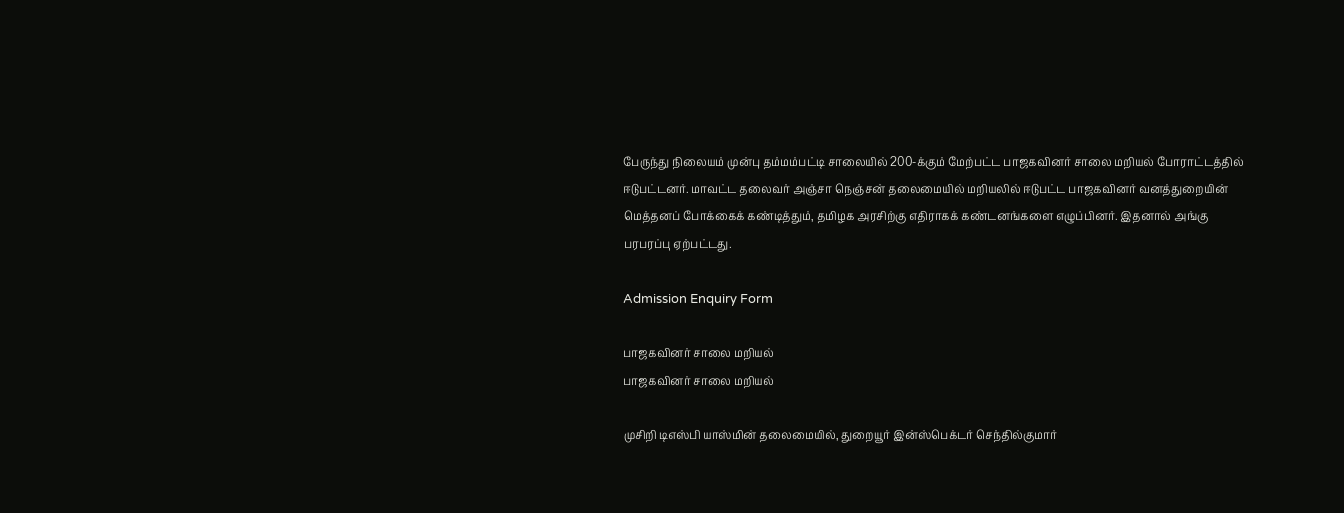பேருந்து நிலையம் முன்பு தம்மம்பட்டி சாலையில் 200-க்கும் மேற்பட்ட பாஜகவினர் சாலை மறியல் போராட்டத்தில் ஈடுபட்டனர். மாவட்ட தலைவர் அஞ்சா நெஞ்சன் தலைமையில் மறியலில் ஈடுபட்ட பாஜகவினர் வனத்துறையின் மெத்தனப் போக்கைக் கண்டித்தும், தமிழக அரசிற்கு எதிராகக் கண்டனங்களை எழுப்பினர். இதனால் அங்கு பரபரப்பு ஏற்பட்டது.

Admission Enquiry Form

பாஜகவினர் சாலை மறியல்
பாஜகவினர் சாலை மறியல்

முசிறி டிஎஸ்பி யாஸ்மின் தலைமையில், துறையூர் இன்ஸ்பெக்டர் செந்தில்குமார்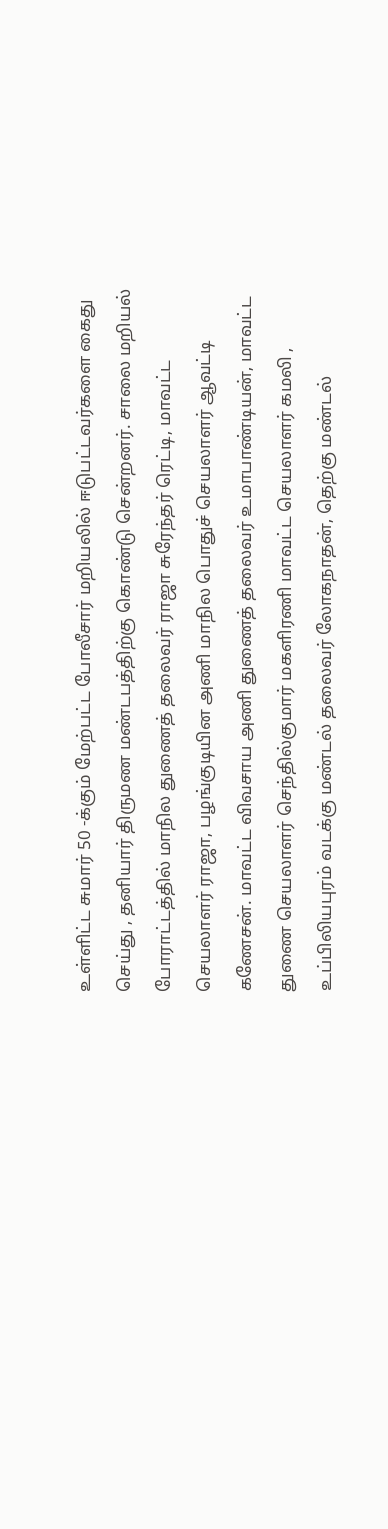உள்ளிட்ட சுமார் 50 -க்கும் மேற்பட்ட போலீசார் மறியலில் ஈடுபட்டவர்களை கைது செய்து , தனியார் திருமண மண்டபத்திற்கு கொண்டு சென்றனர். சாலை மறியல் போராட்டத்தில் மாநில துணைத் தலைவர் ராஜா சுரேந்தர் ரெட்டி, மாவட்ட செயலாளர் ராஜா, பழங்குடியின அணி மாநில பொதுச் செயலாளர் ஆவட்டி கணேசன். மாவட்ட விவசாய அணி துணைத் தலைவர் உமாபாண்டியன், மாவட்ட துணை செயலாளர் செந்தில்குமார் மகளிரணி மாவட்ட செயலாளர் கமலி , உப்பிலியபுரம் வடக்கு மண்டல் தலைவர் லோகநாதன், தெற்கு மண்டல்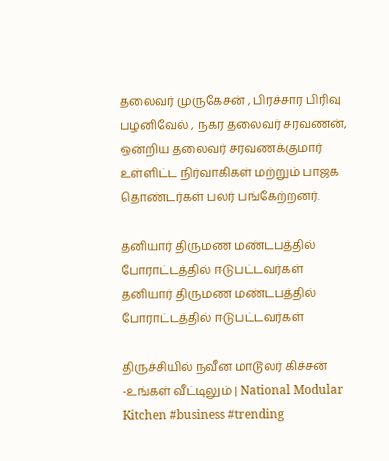தலைவர் முருகேசன் , பிரச்சார பிரிவு பழனிவேல் , நகர தலைவர் சரவணன், ஒன்றிய தலைவர் சரவணக்குமார் உள்ளிட்ட நிர்வாகிகள் மற்றும் பாஜக தொண்டர்கள் பலர் பங்கேற்றனர்.

தனியார் திருமண மண்டபத்தில் போராட்டத்தில் ஈடுபட்டவர்கள்
தனியார் திருமண மண்டபத்தில் போராட்டத்தில் ஈடுபட்டவர்கள்

திருச்சியில் நவீன மாடூலர் கிச்சன் -உங்கள் வீட்டிலும் | National Modular Kitchen #business #trending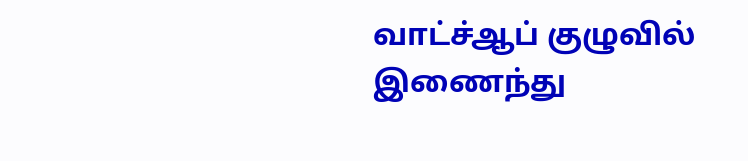வாட்ச்ஆப் குழுவில் இணைந்து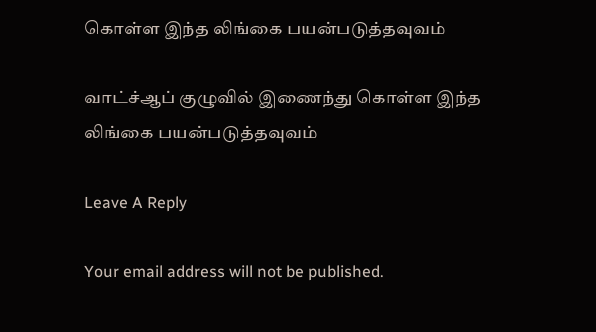கொள்ள இந்த லிங்கை பயன்படுத்தவுவம்

வாட்ச்ஆப் குழுவில் இணைந்து கொள்ள இந்த லிங்கை பயன்படுத்தவுவம்

Leave A Reply

Your email address will not be published.